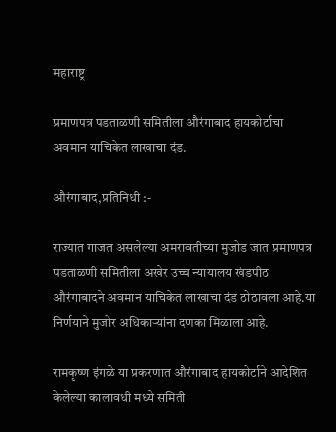महाराष्ट्र

प्रमाणपत्र पडताळणी समितीला औरंगाबाद हायकोर्टाचा अवमान याचिकेत लाखाचा दंड.

औरंगाबाद,प्रतिनिधी :-

राज्यात गाजत असलेल्या अमरावतीच्या मुजोड जात प्रमाणपत्र पडताळणी समितीला अखेर उच्च न्यायालय खंडपीठ औरंगाबादने अवमान याचिकेत लाखाचा दंड ठोठावला आहे.या निर्णयाने मुजोर अधिकाऱ्यांना दणका मिळाला आहे.

रामकृष्ण इंगळे या प्रकरणात औरंगाबाद हायकोर्टाने आदेशित केलेल्या कालावधी मध्ये समिती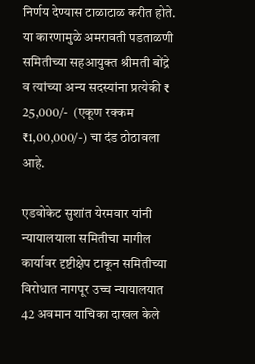निर्णय देण्यास टाळाटाळ करीत होते. या कारणामुळे अमरावती पडताळणी समितीच्या सहआयुक्त श्रीमती बोंद्रे व त्यांच्या अन्य सदस्यांना प्रत्येकी ₹ 25,000/-  (एकूण रक्कम ₹1,00,000/-) चा दंड ठोठावला आहे.

एडवोकेट सुशांत येरमवार यांनी न्यायालयाला समितीचा मागील कार्यावर दृष्टीक्षेप टाकून समितीच्या विरोधात नागपूर उच्च न्यायालयात 42 अवमान याचिका दाखल केले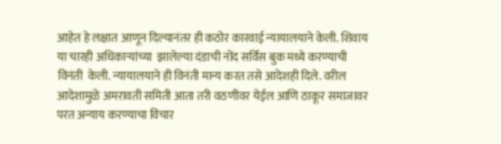आहेत हे लक्षात आणून दिल्यानंतर ही कठोर कारवाई न्यायालयाने केली. शिवाय या चारही अधिकाऱ्यांच्या  झालेल्या दंडाची नोंद सर्विस बुक मध्ये करण्याची विनंती  केली. न्यायालयाने ही विनंती मान्य करत तसे आदेशही दिले. वरील आदेशामुळे अमरावती समिती आता तरी वठणीवर येईल आणि ठाकूर समाजावर परत अन्याय करण्याचा विचार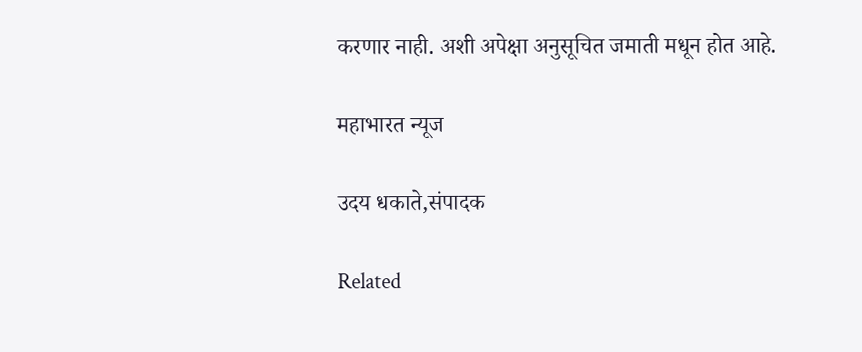करणार नाही. अशी अपेक्षा अनुसूचित जमाती मधून होत आहे.

महाभारत न्यूज

उदय धकाते,संपादक

Related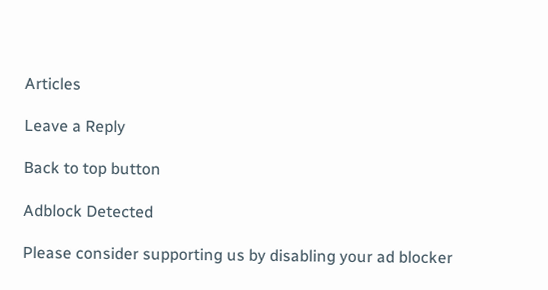Articles

Leave a Reply

Back to top button

Adblock Detected

Please consider supporting us by disabling your ad blocker